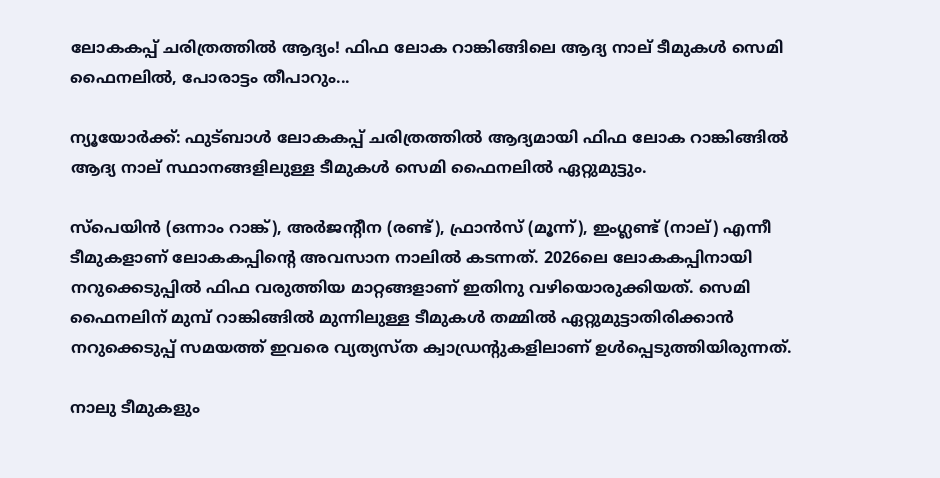ലോകകപ്പ് ചരിത്രത്തിൽ ആദ്യം! ഫിഫ ലോക റാങ്കിങ്ങിലെ ആദ്യ നാല് ടീമുകൾ സെമി ഫൈനലിൽ, പോരാട്ടം തീപാറും...

ന്യൂയോർക്ക്: ഫുട്ബാൾ ലോകകപ്പ് ചരിത്രത്തിൽ ആദ്യമായി ഫിഫ ലോക റാങ്കിങ്ങിൽ ആദ്യ നാല് സ്ഥാനങ്ങളിലുള്ള ടീമുകൾ സെമി ഫൈനലിൽ ഏറ്റുമുട്ടും.

സ്പെയിൻ (ഒന്നാം റാങ്ക്), അർജന്റീന (രണ്ട്), ഫ്രാൻസ് (മൂന്ന്), ഇംഗ്ലണ്ട് (നാല്) എന്നീ ടീമുകളാണ് ലോകകപ്പിന്‍റെ അവസാന നാലിൽ കടന്നത്. 2026ലെ ലോകകപ്പിനായി നറുക്കെടുപ്പിൽ ഫിഫ വരുത്തിയ മാറ്റങ്ങളാണ് ഇതിനു വഴിയൊരുക്കിയത്. സെമി ഫൈനലിന് മുമ്പ് റാങ്കിങ്ങിൽ മുന്നിലുള്ള ടീമുകൾ തമ്മിൽ ഏറ്റുമുട്ടാതിരിക്കാൻ നറുക്കെടുപ്പ് സമയത്ത് ഇവരെ വ്യത്യസ്ത ക്വാഡ്രന്‍റുകളിലാണ് ഉൾപ്പെടുത്തിയിരുന്നത്.

നാലു ടീമുകളും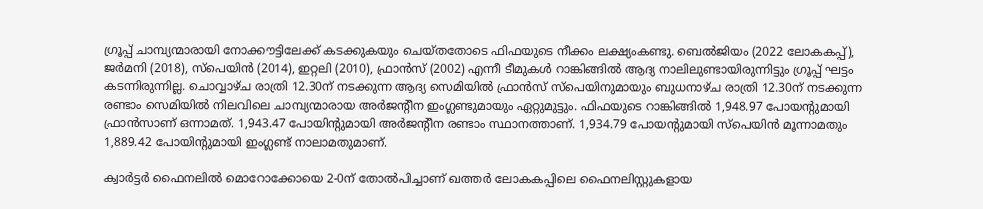ഗ്രൂപ്പ് ചാമ്പ്യന്മാരായി നോക്കൗട്ടിലേക്ക് കടക്കുകയും ചെയ്തതോടെ ഫിഫയുടെ നീക്കം ലക്ഷ്യംകണ്ടു. ബെൽജിയം (2022 ലോകകപ്പ്), ജർമനി (2018), സ്പെയിൻ (2014), ഇറ്റലി (2010), ഫ്രാൻസ് (2002) എന്നീ ടീമുകൾ റാങ്കിങ്ങിൽ ആദ്യ നാലിലുണ്ടായിരുന്നിട്ടും ഗ്രൂപ്പ് ഘട്ടം കടന്നിരുന്നില്ല. ചൊവ്വാഴ്ച രാത്രി 12.30ന് നടക്കുന്ന ആദ്യ സെമിയിൽ ഫ്രാൻസ് സ്പെയിനുമായും ബുധനാഴ്ച രാത്രി 12.30ന് നടക്കുന്ന രണ്ടാം സെമിയിൽ നിലവിലെ ചാമ്പ്യന്മാരായ അർജന്റീന ഇംഗ്ലണ്ടുമായും ഏറ്റുമുട്ടും. ഫിഫയുടെ റാങ്കിങ്ങിൽ 1,948.97 പോയന്റുമായി ഫ്രാൻസാണ് ഒന്നാമത്. 1,943.47 പോയിന്റുമായി അർജന്റീന രണ്ടാം സ്ഥാനത്താണ്. 1,934.79 പോയന്റുമായി സ്പെയിൻ മൂന്നാമതും 1,889.42 പോയിന്റുമായി ഇംഗ്ലണ്ട് നാലാമതുമാണ്.

ക്വാർട്ടർ ഫൈനലിൽ മൊറോക്കോയെ 2-0ന് തോൽപിച്ചാണ് ഖത്തർ ലോകകപ്പിലെ ഫൈനലിസ്റ്റുകളായ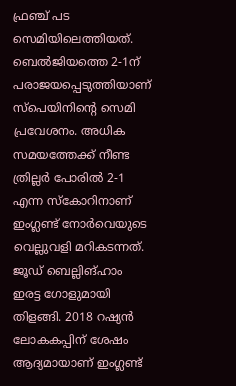ഫ്രഞ്ച് പട സെമിയിലെത്തിയത്. ബെൽജിയത്തെ 2-1ന് പരാജയപ്പെടുത്തിയാണ് സ്പെയിനിന്‍റെ സെമി പ്രവേശനം. അധിക സമയത്തേക്ക് നീണ്ട ത്രില്ലർ പോരിൽ 2-1 എന്ന സ്കോറിനാണ് ഇംഗ്ലണ്ട് നോർവെയുടെ വെല്ലുവളി മറികടന്നത്. ജൂഡ് ബെല്ലിങ്ഹാം ഇരട്ട ഗോളുമായി തിളങ്ങി. 2018 റഷ്യൻ ലോകകപ്പിന് ശേഷം ആദ്യമായാണ് ഇംഗ്ലണ്ട്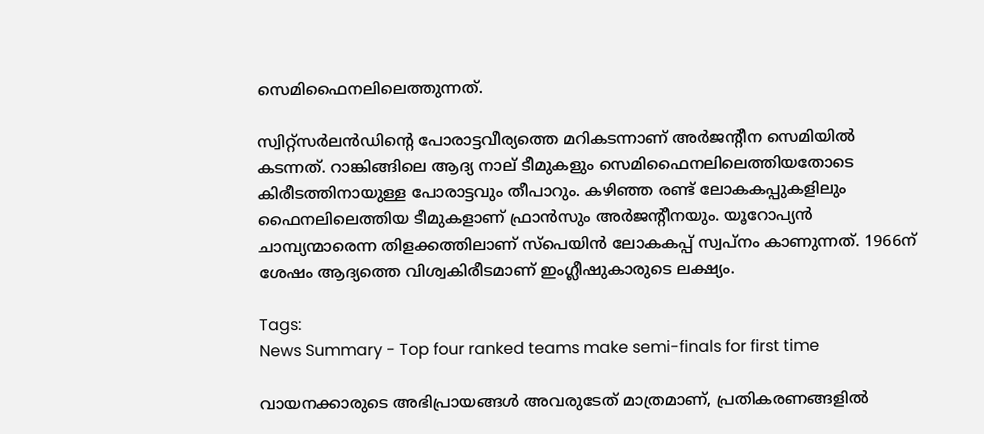സെമിഫൈനലിലെത്തുന്നത്.

സ്വിറ്റ്സർലൻഡിന്‍റെ പോരാട്ടവീര്യത്തെ മറികടന്നാണ് അർജന്‍റീന സെമിയിൽ കടന്നത്. റാങ്കിങ്ങിലെ ആദ്യ നാല് ടീമുകളും സെമിഫൈനലിലെത്തിയതോടെ കിരീടത്തിനായുള്ള പോരാട്ടവും തീപാറും. കഴിഞ്ഞ രണ്ട് ലോകകപ്പുകളിലും ഫൈനലിലെത്തിയ ടീമുകളാണ് ഫ്രാൻസും അർജന്റീനയും. യൂറോപ്യൻ ചാമ്പ്യന്മാരെന്ന തിളക്കത്തിലാണ് സ്പെയിൻ ലോകകപ്പ് സ്വപ്നം കാണുന്നത്. 1966ന് ശേഷം ആദ്യത്തെ വിശ്വകിരീടമാണ് ഇംഗ്ലീഷുകാരുടെ ലക്ഷ്യം.

Tags:
News Summary - Top four ranked teams make semi-finals for first time

വായനക്കാരുടെ അഭിപ്രായങ്ങള്‍ അവരുടേത് മാത്രമാണ്, പ്രതികരണങ്ങളിൽ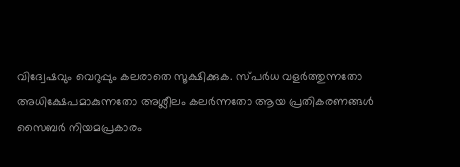വിദ്വേഷവും വെറുപ്പും കലരാതെ സൂക്ഷിക്കുക. സ്പർധ വളർത്തുന്നതോ അധിക്ഷേപമാകുന്നതോ അശ്ലീലം കലർന്നതോ ആയ പ്രതികരണങ്ങൾ സൈബർ നിയമപ്രകാരം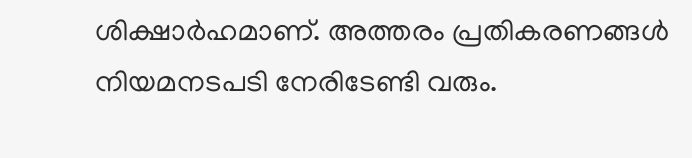ശിക്ഷാർഹമാണ്. അത്തരം പ്രതികരണങ്ങൾ നിയമനടപടി നേരിടേണ്ടി വരും.